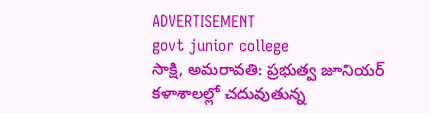ADVERTISEMENT
govt junior college
సాక్షి, అమరావతి: ప్రభుత్వ జూనియర్ కళాశాలల్లో చదువుతున్న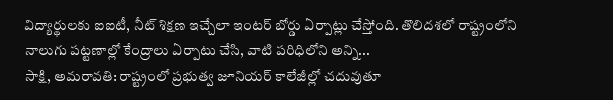విద్యార్థులకు ఐఐటీ, నీట్ శిక్షణ ఇచ్చేలా ఇంటర్ బోర్డు ఏర్పాట్లు చేస్తోంది. తొలిదశలో రాష్ట్రంలోని నాలుగు పట్టణాల్లో కేంద్రాలు ఏర్పాటు చేసి, వాటి పరిధిలోని అన్ని...
సాక్షి, అమరావతి: రాష్ట్రంలో ప్రభుత్వ జూనియర్ కాలేజీల్లో చదువుతూ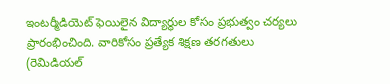ఇంటర్మీడియెట్ ఫెయిలైన విద్యార్థుల కోసం ప్రభుత్వం చర్యలు ప్రారంభించింది. వారికోసం ప్రత్యేక శిక్షణ తరగతులు (రెమిడియల్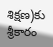శిక్షణ)కు శ్రీకారం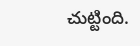చుట్టింది.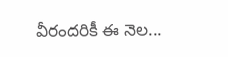వీరందరికీ ఈ నెల...